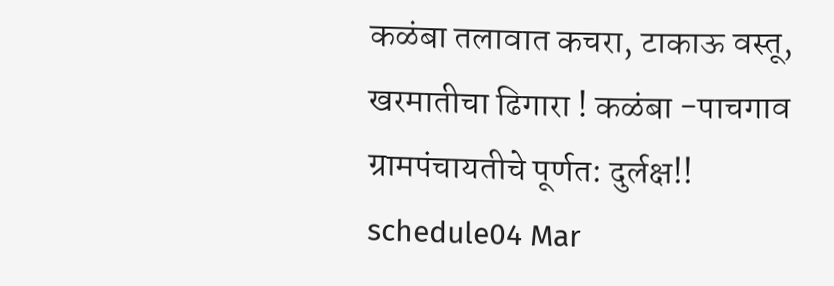कळंबा तलावात कचरा, टाकाऊ वस्तू, खरमातीचा ढिगारा ! कळंबा -पाचगाव ग्रामपंचायतीचे पूर्णत: दुर्लक्ष!!
schedule04 Mar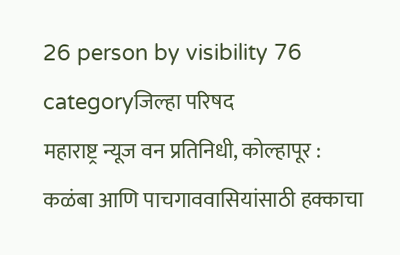26 person by visibility 76 categoryजिल्हा परिषद
महाराष्ट्र न्यूज वन प्रतिनिधी, कोल्हापूर : कळंबा आणि पाचगाववासियांसाठी हक्काचा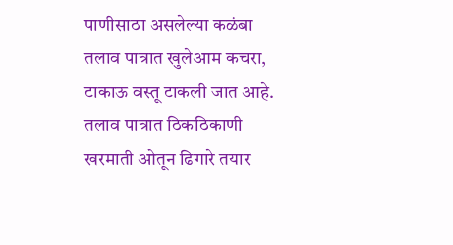पाणीसाठा असलेल्या कळंबा तलाव पात्रात खुलेआम कचरा, टाकाऊ वस्तू टाकली जात आहे. तलाव पात्रात ठिकठिकाणी खरमाती ओतून ढिगारे तयार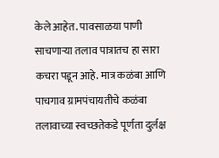केले आहेत. पावसाळया पाणी साचणाऱ्या तलाव पात्रातच हा सारा कचरा पडून आहे. मात्र कळंबा आणि पाचगाव ग्रामपंचायतीचे कळंबा तलावाच्या स्वच्छतेकडे पूर्णता दुर्लक्ष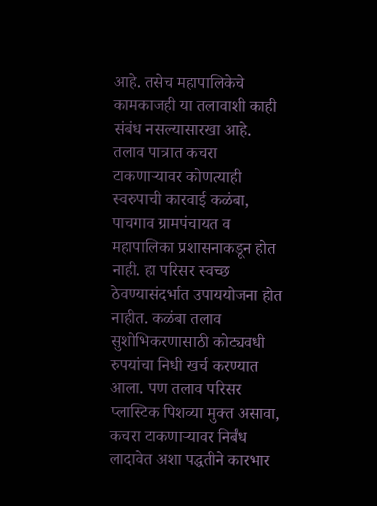आहे. तसेच महापालिकेचे कामकाजही या तलावाशी काही संबंध नसल्यासारखा आहे. तलाव पात्रात कचरा टाकणाऱ्यावर कोणत्याही स्वरुपाची कारवाई कळंबा, पाचगाव ग्रामपंचायत व महापालिका प्रशासनाकडून होत नाही. हा परिसर स्वच्छ ठेवण्यासंदर्भात उपाययोजना होत नाहीत. कळंबा तलाव सुशोभिकरणासाठी कोट्यवधी रुपयांचा निधी खर्च करण्यात आला. पण तलाव परिसर प्लास्टिक पिशव्या मुक्त असावा, कचरा टाकणाऱ्यावर निर्बंध लादावेत अशा पद्धतीने कारभार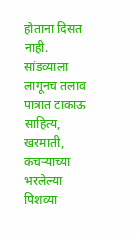होताना दिसत नाही. सांडव्याला लागूनच तलाव पात्रात टाकाऊ साहित्य, खरमाती, कचऱ्याच्या भरलेल्या पिशव्या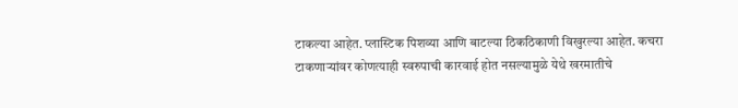टाकल्या आहेत. प्लास्टिक पिशव्या आणि बाटल्या ठिकठिकाणी विखुरल्या आहेत. कचरा टाकणाऱ्यांवर कोणत्याही स्वरुपाची कारवाई होत नसल्यामुळे येथे खरमातीचे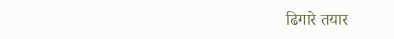ढिगारे तयार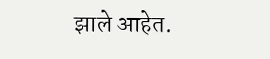झाले आहेत.